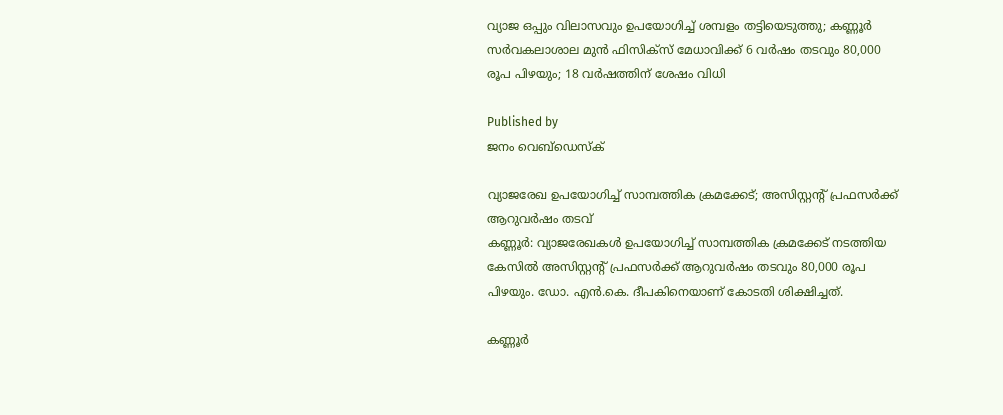വ്യാജ ഒപ്പും വിലാസവും ഉപയോഗിച്ച് ശമ്പളം തട്ടിയെടുത്തു; കണ്ണൂർ സർവകലാശാല മുൻ ഫിസിക്സ് മേധാവിക്ക് 6 വർഷം തടവും 80,000 രൂപ പിഴയും; 18 വർഷത്തിന് ശേഷം വിധി

Published by
ജനം വെബ്‌ഡെസ്ക്

വ്യാജരേഖ ഉപയോഗിച്ച് സാമ്പത്തിക ക്രമക്കേട്; അസിസ്റ്റന്റ് പ്രഫസർക്ക് ആറുവർഷം തടവ്
കണ്ണൂർ: വ്യാജരേഖകൾ ഉപയോഗിച്ച് സാമ്പത്തിക ക്രമക്കേട് നടത്തിയ കേസിൽ അസിസ്റ്റന്റ് പ്രഫസർക്ക് ആറുവർഷം തടവും 80,000 രൂപ പിഴയും. ഡോ. എൻ.കെ. ദീപകിനെയാണ് കോടതി ശിക്ഷിച്ചത്.

കണ്ണൂർ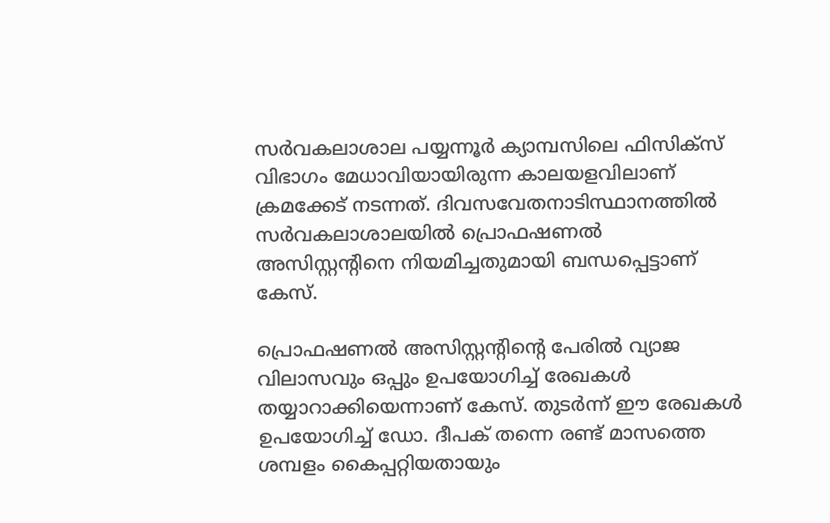സർവകലാശാല പയ്യന്നൂർ ക്യാമ്പസിലെ ഫിസിക്സ് വിഭാഗം മേധാവിയായിരുന്ന കാലയളവിലാണ് ക്രമക്കേട് നടന്നത്. ദിവസവേതനാടിസ്ഥാനത്തിൽ സർവകലാശാലയിൽ പ്രൊഫഷണൽ അസിസ്റ്റന്റിനെ നിയമിച്ചതുമായി ബന്ധപ്പെട്ടാണ് കേസ്.

പ്രൊഫഷണൽ അസിസ്റ്റന്റിന്റെ പേരിൽ വ്യാജ വിലാസവും ഒപ്പും ഉപയോഗിച്ച് രേഖകൾ തയ്യാറാക്കിയെന്നാണ് കേസ്. തുടർന്ന് ഈ രേഖകൾ ഉപയോഗിച്ച് ഡോ. ദീപക് തന്നെ രണ്ട് മാസത്തെ ശമ്പളം കൈപ്പറ്റിയതായും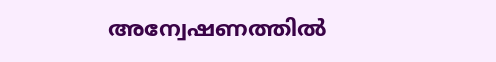അന്വേഷണത്തിൽ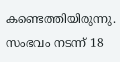കണ്ടെത്തിയിരുന്നു. സംഭവം നടന്ന് 18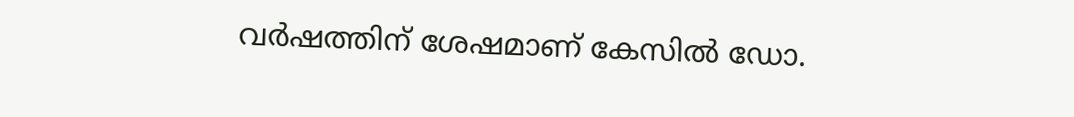വർഷത്തിന് ശേഷമാണ് കേസിൽ ഡോ.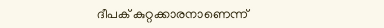ദീപക് കുറ്റക്കാരനാണെന്ന്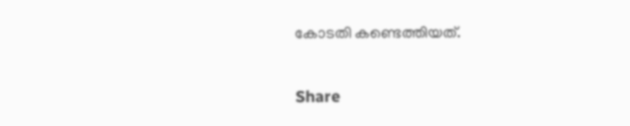കോടതി കണ്ടെത്തിയത്.

Share